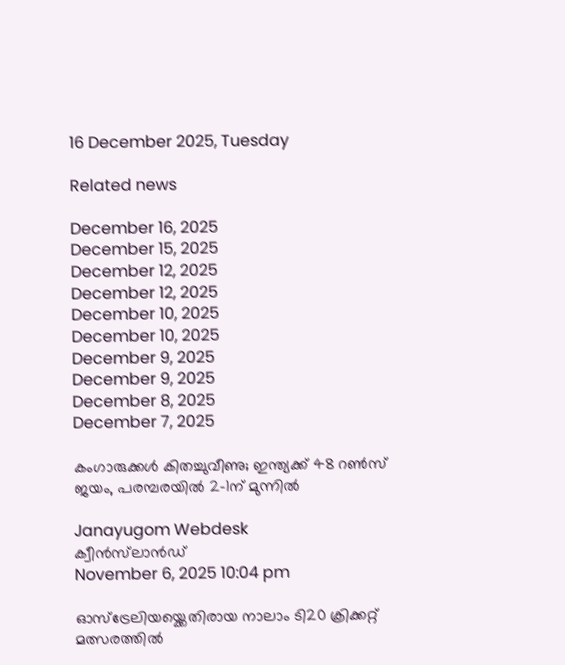16 December 2025, Tuesday

Related news

December 16, 2025
December 15, 2025
December 12, 2025
December 12, 2025
December 10, 2025
December 10, 2025
December 9, 2025
December 9, 2025
December 8, 2025
December 7, 2025

കംഗാരുക്കള്‍ കിതച്ചുവീണു; ഇന്ത്യക്ക് 48 റണ്‍സ് ജയം, പരമ്പരയില്‍ 2–1ന് മുന്നില്‍

Janayugom Webdesk
ക്വീന്‍സ്‌ലാന്‍ഡ്
November 6, 2025 10:04 pm

ഓസ്ട്രേലിയയ്ക്കെതിരായ നാലാം ടി20 ക്രിക്കറ്റ് മത്സരത്തില്‍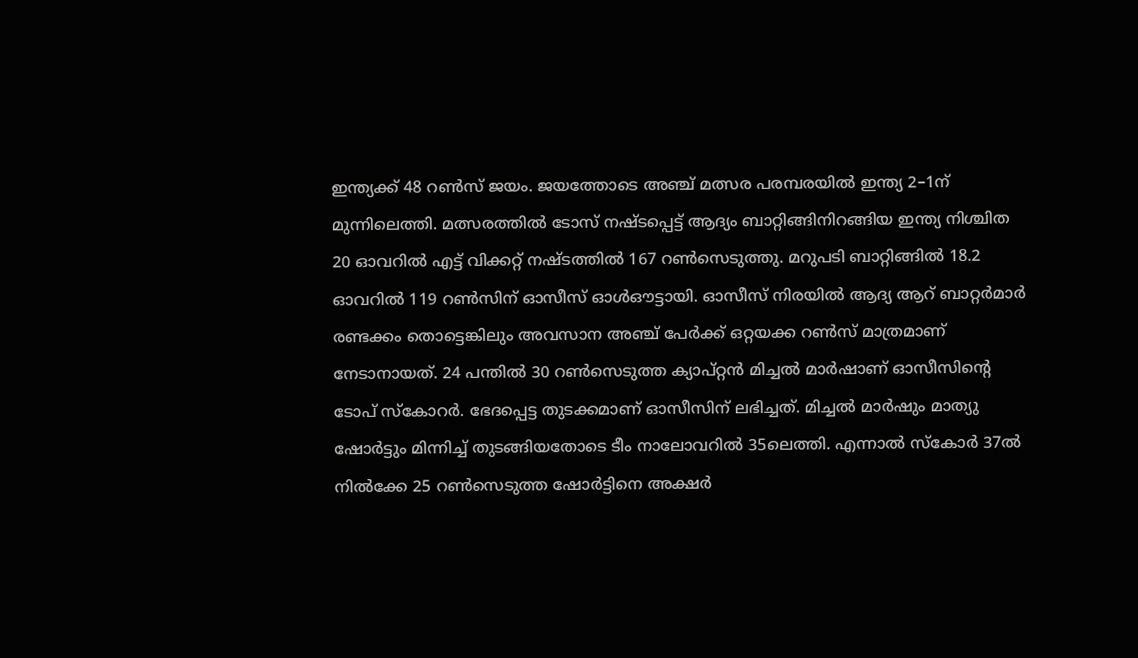ഇന്ത്യക്ക് 48 റണ്‍സ് ജയം. ജയത്തോടെ അഞ്ച് മത്സര പരമ്പരയില്‍ ഇന്ത്യ 2–1ന് മുന്നിലെത്തി. മത്സരത്തില്‍ ടോസ് നഷ്ടപ്പെട്ട് ആദ്യം ബാറ്റിങ്ങിനിറങ്ങിയ ഇന്ത്യ നിശ്ചിത 20 ഓവറില്‍ എട്ട് വിക്കറ്റ് നഷ്ടത്തില്‍ 167 റണ്‍സെടുത്തു. മറുപടി ബാറ്റിങ്ങില്‍ 18.2 ഓവറില്‍ 119 റണ്‍സിന് ഓസീസ് ഓള്‍ഔട്ടായി. ഓസീസ് നിരയില്‍ ആദ്യ ആറ് ബാറ്റര്‍മാര്‍ രണ്ടക്കം തൊട്ടെങ്കിലും അവസാന അഞ്ച് പേര്‍ക്ക് ഒറ്റയക്ക റണ്‍സ് മാത്രമാണ് നേടാനായത്. 24 പന്തില്‍ 30 റണ്‍സെടുത്ത ക്യാപ്റ്റന്‍ മിച്ചല്‍ മാര്‍ഷാണ് ഓസീസിന്റെ ടോപ് സ്കോറര്‍. ഭേദപ്പെട്ട തുടക്കമാണ് ഓസീസിന് ലഭിച്ചത്. മിച്ചല്‍ മാര്‍ഷും മാത്യു ഷോര്‍ട്ടും മിന്നിച്ച് തുടങ്ങിയതോടെ ടീം നാലോവറില്‍ 35ലെത്തി. എന്നാല്‍ സ്‌കോര്‍ 37ല്‍ നില്‍ക്കേ 25 റണ്‍സെടുത്ത ഷോര്‍ട്ടിനെ അക്ഷര്‍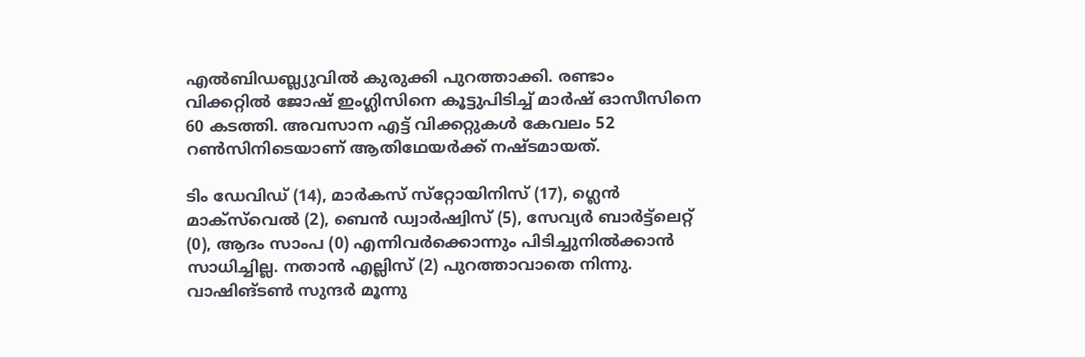എല്‍ബിഡബ്ല്യുവില്‍ കുരുക്കി പുറത്താക്കി. രണ്ടാം വിക്കറ്റില്‍ ജോഷ് ഇംഗ്ലിസിനെ കൂട്ടുപിടിച്ച് മാര്‍ഷ് ഓസീസിനെ 60 കടത്തി. അവസാന എട്ട് വിക്കറ്റുകള്‍ കേവലം 52 റണ്‍സിനിടെയാണ് ആതിഥേയര്‍ക്ക് നഷ്ടമായത്.

ടിം ഡേവിഡ് (14), മാര്‍കസ് സ്‌റ്റോയിനിസ് (17), ഗ്ലെന്‍ മാക്‌സ്‌വെല്‍ (2), ബെന്‍ ഡ്വാര്‍ഷ്വിസ് (5), സേവ്യര്‍ ബാര്‍ട്ട്‌ലെറ്റ് (0), ആദം സാംപ (0) എന്നിവര്‍ക്കൊന്നും പിടിച്ചുനില്‍ക്കാന്‍ സാധിച്ചില്ല. നതാന്‍ എല്ലിസ് (2) പുറത്താവാതെ നിന്നു. വാഷിങ്ടണ്‍ സുന്ദർ മൂന്നു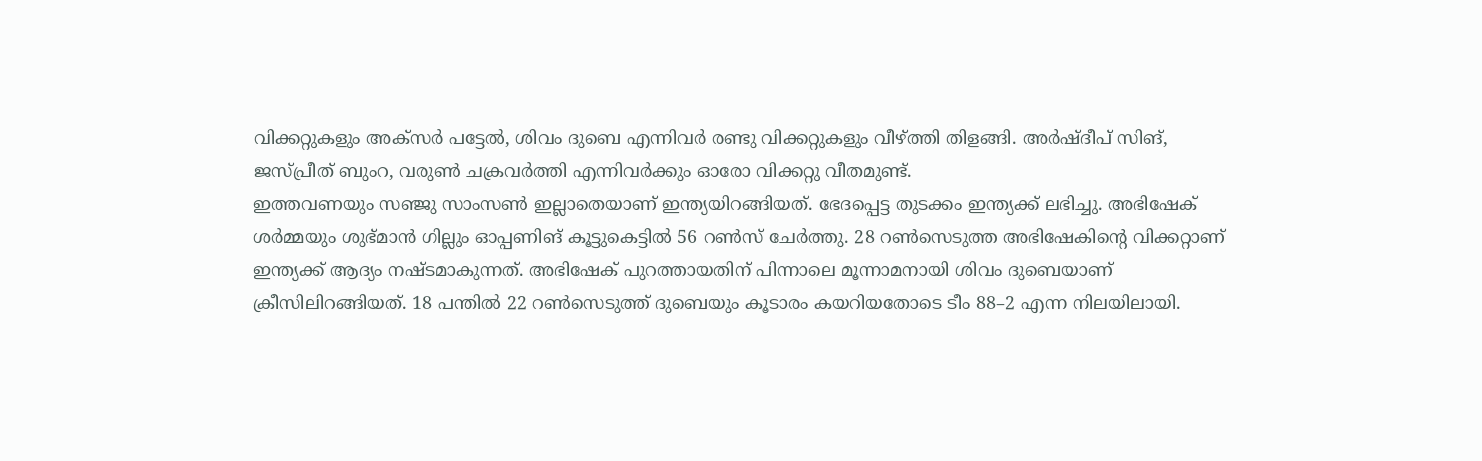വിക്കറ്റുകളും അക്സർ പട്ടേൽ, ശിവം ദുബെ എന്നിവർ രണ്ടു വിക്കറ്റുകളും വീഴ്ത്തി തിളങ്ങി. അർഷ്ദീപ് സിങ്, ജസ്പ്രീത് ബുംറ, വരുൺ ചക്രവർത്തി എന്നിവർക്കും ഓരോ വിക്കറ്റു വീതമുണ്ട്.
ഇത്തവണയും സഞ്ജു സാംസണ്‍ ഇല്ലാതെയാണ് ഇന്ത്യയിറങ്ങിയത്. ഭേദപ്പെട്ട തുടക്കം ഇന്ത്യക്ക് ലഭിച്ചു. അഭിഷേക് ശര്‍മ്മയും ശുഭ്മാന്‍ ഗില്ലും ഓപ്പണിങ് കൂട്ടുകെട്ടില്‍ 56 റണ്‍സ് ചേര്‍ത്തു. 28 റണ്‍സെടുത്ത അഭിഷേകിന്റെ വിക്കറ്റാണ് ഇന്ത്യക്ക് ആദ്യം നഷ്ടമാകുന്നത്. അഭിഷേക് പുറത്തായതിന് പിന്നാലെ മൂന്നാമനായി ശിവം ദുബെയാണ് ക്രീസിലിറങ്ങിയത്. 18 പന്തില്‍ 22 റണ്‍സെടുത്ത് ദുബെയും കൂടാരം കയറിയതോടെ ടീം 88–2 എന്ന നിലയിലായി.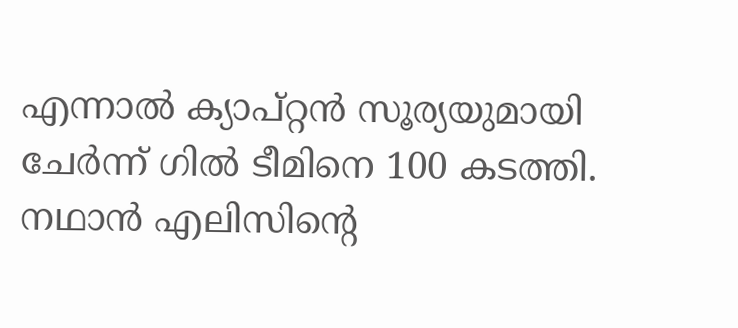എന്നാല്‍ ക്യാപ്റ്റന്‍ സൂര്യയുമായി ചേര്‍ന്ന് ഗില്‍ ടീമിനെ 100 കടത്തി. നഥാൻ എലിസിന്റെ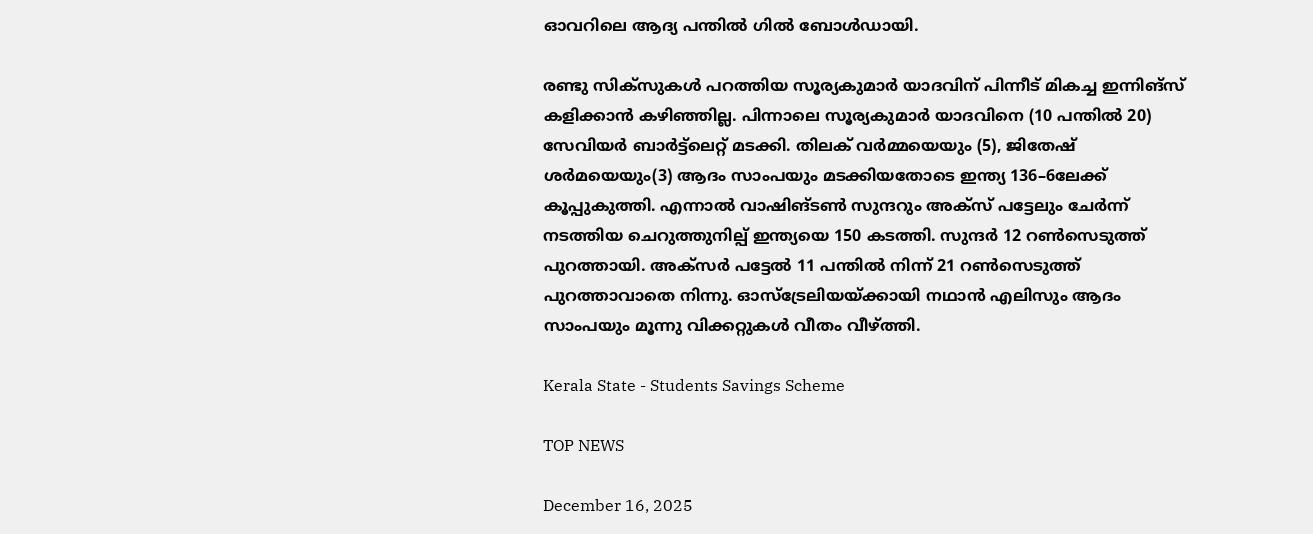ഓവറിലെ ആദ്യ പന്തിൽ ഗില്‍ ബോൾഡായി.

രണ്ടു സിക്സുകൾ പറത്തിയ സൂര്യകുമാർ യാദവിന് പിന്നീട് മികച്ച ഇന്നിങ്സ് കളിക്കാന്‍ കഴിഞ്ഞില്ല. പിന്നാലെ സൂര്യകുമാര്‍ യാദവിനെ (10 പന്തില്‍ 20) സേവിയര്‍ ബാര്‍ട്ട്‌ലെറ്റ് മടക്കി. തിലക് വര്‍മ്മയെയും (5), ജിതേഷ് ശര്‍മയെയും(3) ആദം സാംപയും മടക്കിയതോടെ ഇന്ത്യ 136–6ലേക്ക് കൂപ്പുകുത്തി. എന്നാല്‍ വാഷിങ്ടണ്‍ സുന്ദറും അക്സ്‍ പട്ടേലും ചേര്‍ന്ന് നടത്തിയ ചെറുത്തുനില്പ് ഇന്ത്യയെ 150 കടത്തി. സുന്ദര്‍ 12 റണ്‍സെടുത്ത് പുറത്തായി. അക്സര്‍ പട്ടേല്‍ 11 പന്തില്‍ നിന്ന് 21 റണ്‍സെടുത്ത് പുറത്താവാതെ നിന്നു. ഓസ്ട്രേലിയയ്ക്കായി നഥാൻ എലിസും ആദം സാംപയും മൂന്നു വിക്കറ്റുകൾ വീതം വീഴ്ത്തി.

Kerala State - Students Savings Scheme

TOP NEWS

December 16, 2025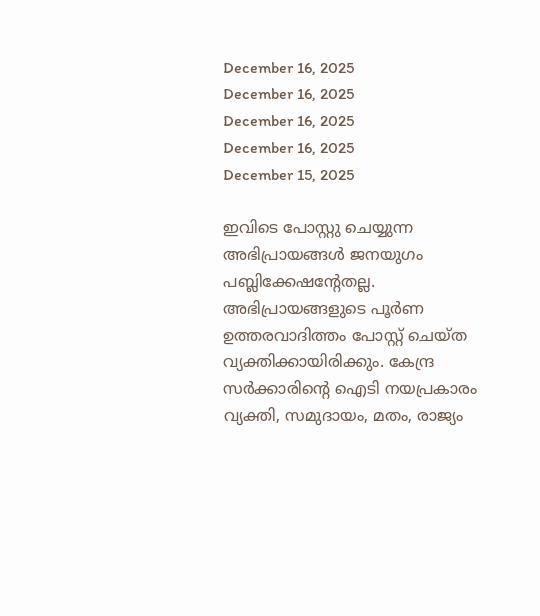December 16, 2025
December 16, 2025
December 16, 2025
December 16, 2025
December 15, 2025

ഇവിടെ പോസ്റ്റു ചെയ്യുന്ന അഭിപ്രായങ്ങള്‍ ജനയുഗം പബ്ലിക്കേഷന്റേതല്ല. അഭിപ്രായങ്ങളുടെ പൂര്‍ണ ഉത്തരവാദിത്തം പോസ്റ്റ് ചെയ്ത വ്യക്തിക്കായിരിക്കും. കേന്ദ്ര സര്‍ക്കാരിന്റെ ഐടി നയപ്രകാരം വ്യക്തി, സമുദായം, മതം, രാജ്യം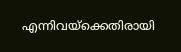എന്നിവയ്‌ക്കെതിരായി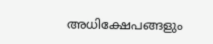അധിക്ഷേപങ്ങളും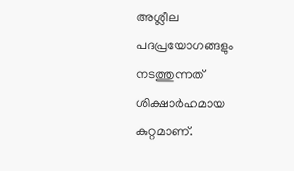അശ്ലീല പദപ്രയോഗങ്ങളും നടത്തുന്നത് ശിക്ഷാര്‍ഹമായ കുറ്റമാണ്.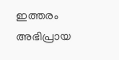ഇത്തരം അഭിപ്രായ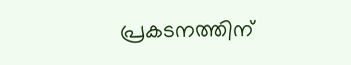പ്രകടനത്തിന്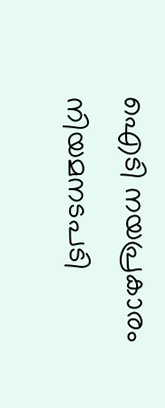ഐടി നയപ്രകാരം നിയമനടപടി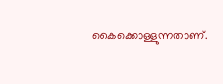കൈക്കൊള്ളുന്നതാണ്.